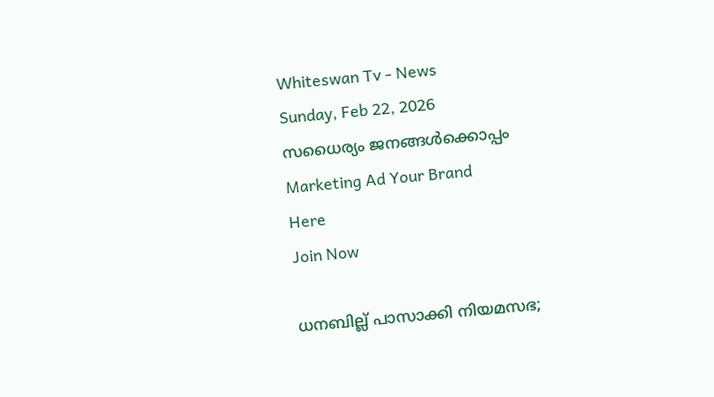Whiteswan Tv - News
Sunday, Feb 22, 2026
സധൈര്യം ജനങ്ങൾക്കൊപ്പം
Marketing Ad Your Brand
Here
Join Now

ധനബില്ല് പാസാക്കി നിയമസഭ;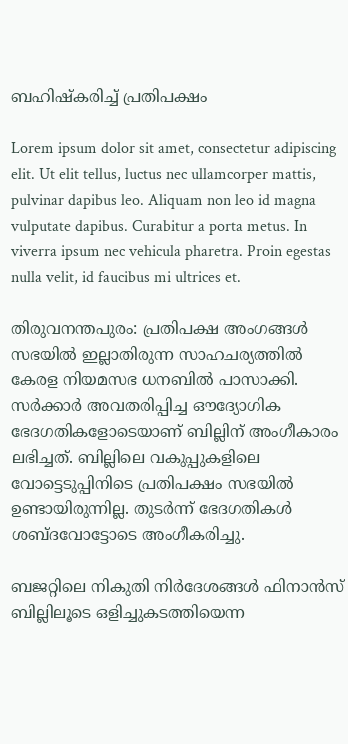ബഹിഷ്കരിച്ച് പ്രതിപക്ഷം

Lorem ipsum dolor sit amet, consectetur adipiscing elit. Ut elit tellus, luctus nec ullamcorper mattis, pulvinar dapibus leo. Aliquam non leo id magna vulputate dapibus. Curabitur a porta metus. In viverra ipsum nec vehicula pharetra. Proin egestas nulla velit, id faucibus mi ultrices et.

തിരുവനന്തപുരം: പ്രതിപക്ഷ അംഗങ്ങൾ സഭയിൽ ഇല്ലാതിരുന്ന സാഹചര്യത്തിൽ കേരള നിയമസഭ ധനബിൽ പാസാക്കി. സർക്കാർ അവതരിപ്പിച്ച ഔദ്യോഗിക ഭേദഗതികളോടെയാണ് ബില്ലിന് അംഗീകാരം ലഭിച്ചത്. ബില്ലിലെ വകുപ്പുകളിലെ വോട്ടെടുപ്പിനിടെ പ്രതിപക്ഷം സഭയിൽ ഉണ്ടായിരുന്നില്ല. തുടർന്ന് ഭേദഗതികൾ ശബ്ദവോട്ടോടെ അംഗീകരിച്ചു.

ബജറ്റിലെ നികുതി നിർദേശങ്ങൾ ഫിനാൻസ് ബില്ലിലൂടെ ഒളിച്ചുകടത്തിയെന്ന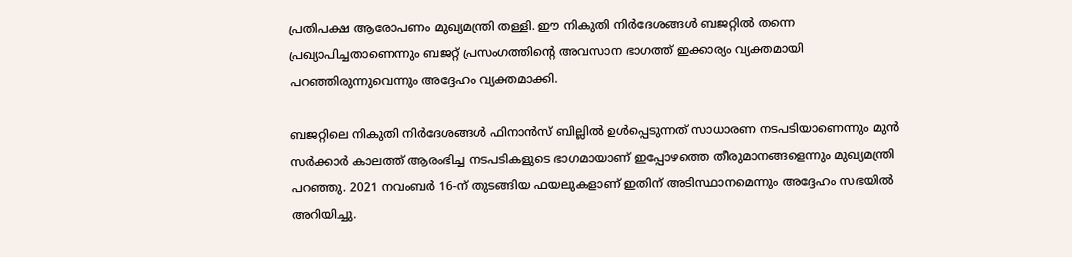പ്രതിപക്ഷ ആരോപണം മുഖ്യമന്ത്രി തള്ളി. ഈ നികുതി നിർദേശങ്ങൾ ബജറ്റിൽ തന്നെ പ്രഖ്യാപിച്ചതാണെന്നും ബജറ്റ് പ്രസംഗത്തിന്റെ അവസാന ഭാഗത്ത് ഇക്കാര്യം വ്യക്തമായി പറഞ്ഞിരുന്നുവെന്നും അദ്ദേഹം വ്യക്തമാക്കി.

ബജറ്റിലെ നികുതി നിർദേശങ്ങൾ ഫിനാൻസ് ബില്ലിൽ ഉൾപ്പെടുന്നത് സാധാരണ നടപടിയാണെന്നും മുൻ സർക്കാർ കാലത്ത് ആരംഭിച്ച നടപടികളുടെ ഭാഗമായാണ് ഇപ്പോഴത്തെ തീരുമാനങ്ങളെന്നും മുഖ്യമന്ത്രി പറഞ്ഞു. 2021 നവംബർ 16-ന് തുടങ്ങിയ ഫയലുകളാണ് ഇതിന് അടിസ്ഥാനമെന്നും അദ്ദേഹം സഭയിൽ അറിയിച്ചു.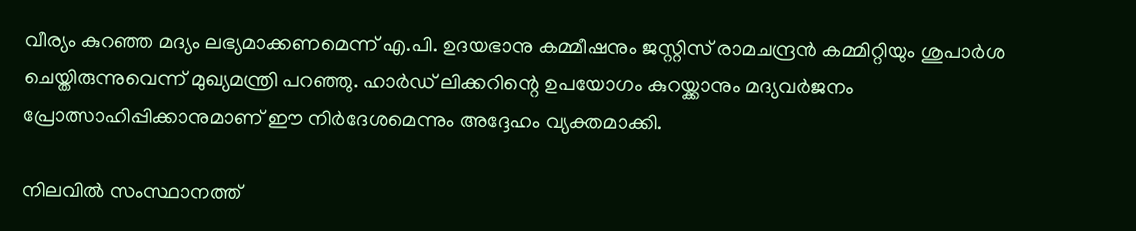വീര്യം കുറഞ്ഞ മദ്യം ലഭ്യമാക്കണമെന്ന് എ.പി. ഉദയഭാനു കമ്മീഷനും ജസ്റ്റിസ് രാമചന്ദ്രൻ കമ്മിറ്റിയും ശുപാർശ ചെയ്തിരുന്നുവെന്ന് മുഖ്യമന്ത്രി പറഞ്ഞു. ഹാർഡ് ലിക്കറിന്റെ ഉപയോഗം കുറയ്ക്കാനും മദ്യവർജനം പ്രോത്സാഹിപ്പിക്കാനുമാണ് ഈ നിർദേശമെന്നും അദ്ദേഹം വ്യക്തമാക്കി.

നിലവിൽ സംസ്ഥാനത്ത്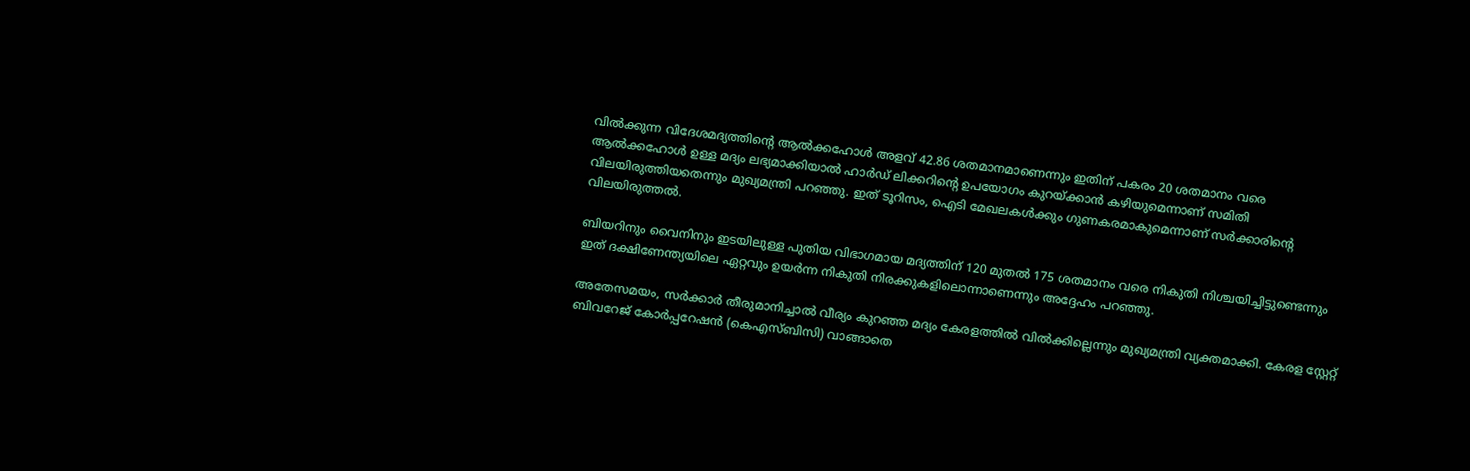വിൽക്കുന്ന വിദേശമദ്യത്തിന്റെ ആൽക്കഹോൾ അളവ് 42.86 ശതമാനമാണെന്നും ഇതിന് പകരം 20 ശതമാനം വരെ ആൽക്കഹോൾ ഉള്ള മദ്യം ലഭ്യമാക്കിയാൽ ഹാർഡ് ലിക്കറിന്റെ ഉപയോഗം കുറയ്ക്കാൻ കഴിയുമെന്നാണ് സമിതി വിലയിരുത്തിയതെന്നും മുഖ്യമന്ത്രി പറഞ്ഞു. ഇത് ടൂറിസം, ഐടി മേഖലകൾക്കും ഗുണകരമാകുമെന്നാണ് സർക്കാരിന്റെ വിലയിരുത്തൽ.

ബിയറിനും വൈനിനും ഇടയിലുള്ള പുതിയ വിഭാഗമായ മദ്യത്തിന് 120 മുതൽ 175 ശതമാനം വരെ നികുതി നിശ്ചയിച്ചിട്ടുണ്ടെന്നും ഇത് ദക്ഷിണേന്ത്യയിലെ ഏറ്റവും ഉയർന്ന നികുതി നിരക്കുകളിലൊന്നാണെന്നും അദ്ദേഹം പറഞ്ഞു.

അതേസമയം, സർക്കാർ തീരുമാനിച്ചാൽ വീര്യം കുറഞ്ഞ മദ്യം കേരളത്തിൽ വിൽക്കില്ലെന്നും മുഖ്യമന്ത്രി വ്യക്തമാക്കി. കേരള സ്റ്റേറ്റ് ബിവറേജ് കോർപ്പറേഷൻ (കെഎസ്ബിസി) വാങ്ങാതെ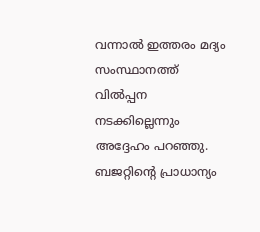വന്നാൽ ഇത്തരം മദ്യം സംസ്ഥാനത്ത് വിൽപ്പന നടക്കില്ലെന്നും അദ്ദേഹം പറഞ്ഞു. ബജറ്റിന്റെ പ്രാധാന്യം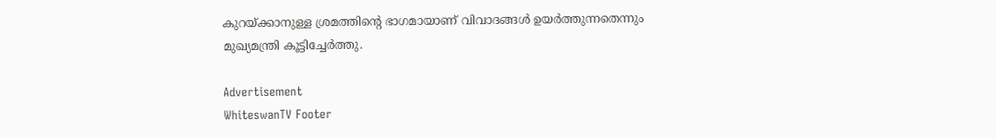കുറയ്ക്കാനുള്ള ശ്രമത്തിന്റെ ഭാഗമായാണ് വിവാദങ്ങൾ ഉയർത്തുന്നതെന്നും മുഖ്യമന്ത്രി കൂട്ടിച്ചേർത്തു.

Advertisement
WhiteswanTV Footer